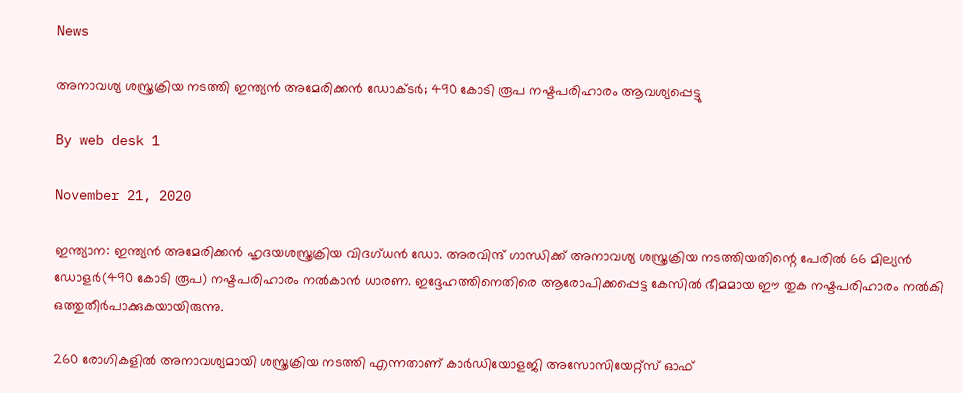News

അനാവശ്യ ശസ്ത്രക്രിയ നടത്തി ഇന്ത്യന്‍ അമേരിക്കന്‍ ഡോക്ടര്‍; 490 കോടി രൂപ നഷ്ടപരിഹാരം ആവശ്യപ്പെട്ടു

By web desk 1

November 21, 2020

ഇന്ത്യാന: ഇന്ത്യന്‍ അമേരിക്കന്‍ ഹൃദയശസ്ത്രക്രിയ വിദഗ്ധന്‍ ഡോ. അരവിന്ദ് ഗാന്ധിക്ക് അനാവശ്യ ശസ്ത്രക്രിയ നടത്തിയതിന്റെ പേരില്‍ 66 മില്യന്‍ ഡോളര്‍(490 കോടി രൂപ) നഷ്ടപരിഹാരം നല്‍കാന്‍ ധാരണ. ഇദ്ദേഹത്തിനെതിരെ ആരോപിക്കപ്പെട്ട കേസില്‍ ഭീമമായ ഈ തുക നഷ്ടപരിഹാരം നല്‍കി ഒത്തുതീര്‍പാക്കുകയായിരുന്നു.

260 രോഗികളില്‍ അനാവശ്യമായി ശസ്ത്രക്രിയ നടത്തി എന്നതാണ് കാര്‍ഡിയോളജി അസോസിയേറ്റ്‌സ് ഓഫ്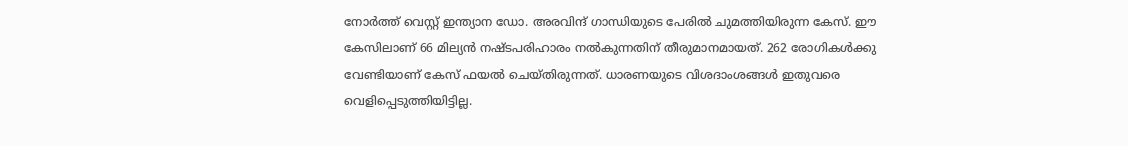നോര്‍ത്ത് വെസ്റ്റ് ഇന്ത്യാന ഡോ. അരവിന്ദ് ഗാന്ധിയുടെ പേരില്‍ ചുമത്തിയിരുന്ന കേസ്. ഈ കേസിലാണ് 66 മില്യന്‍ നഷ്ടപരിഹാരം നല്‍കുന്നതിന് തീരുമാനമായത്. 262 രോഗികള്‍ക്കു വേണ്ടിയാണ് കേസ് ഫയല്‍ ചെയ്തിരുന്നത്. ധാരണയുടെ വിശദാംശങ്ങള്‍ ഇതുവരെ വെളിപ്പെടുത്തിയിട്ടില്ല.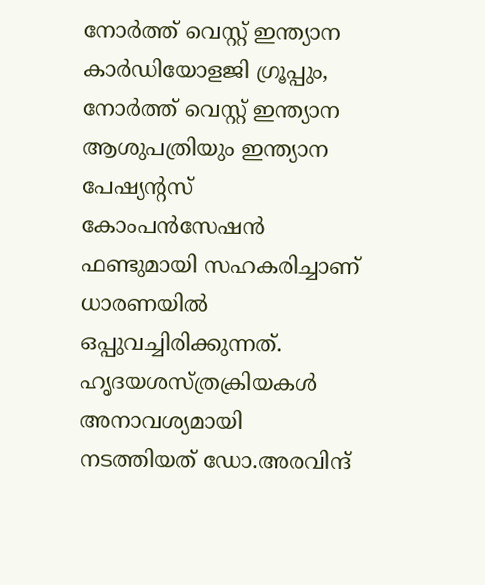നോര്‍ത്ത് വെസ്റ്റ് ഇന്ത്യാന കാര്‍ഡിയോളജി ഗ്രൂപ്പും, നോര്‍ത്ത് വെസ്റ്റ് ഇന്ത്യാന ആശുപത്രിയും ഇന്ത്യാന പേഷ്യന്റസ് കോംപന്‍സേഷന്‍ ഫണ്ടുമായി സഹകരിച്ചാണ് ധാരണയില്‍ ഒപ്പുവച്ചിരിക്കുന്നത്. ഹൃദയശസ്ത്രക്രിയകള്‍ അനാവശ്യമായി നടത്തിയത് ഡോ.അരവിന്ദ്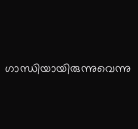ഗാന്ധിയായിരുന്നുവെന്നു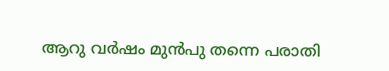ആറു വര്‍ഷം മുന്‍പു തന്നെ പരാതി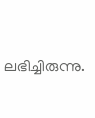ലഭിച്ചിരുന്നു.